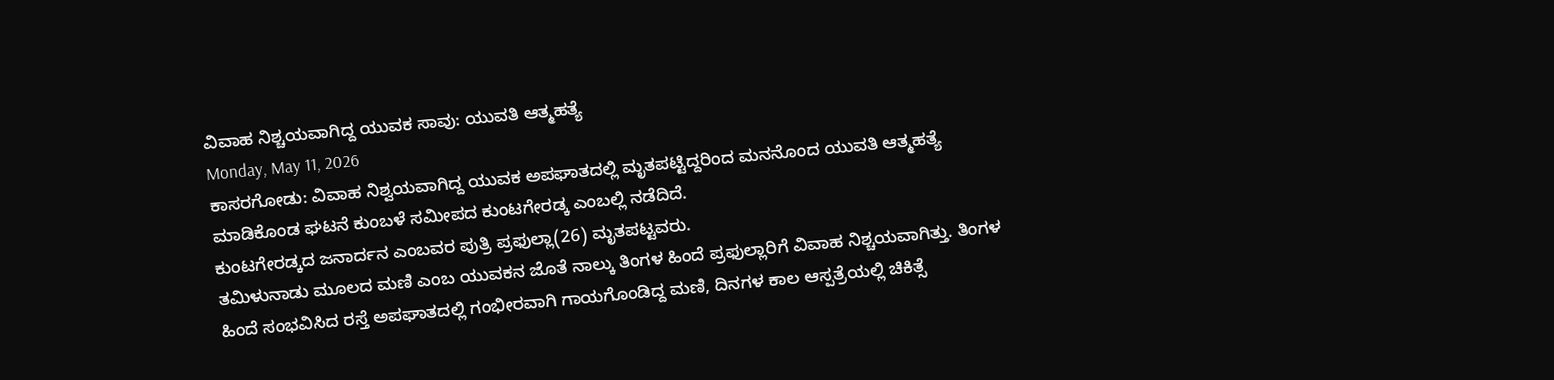ವಿವಾಹ ನಿಶ್ಚಯವಾಗಿದ್ದ ಯುವಕ ಸಾವು: ಯುವತಿ ಆತ್ಮಹತ್ಯೆ
Monday, May 11, 2026
ಕಾಸರಗೋಡು: ವಿವಾಹ ನಿಶ್ವಯವಾಗಿದ್ದ ಯುವಕ ಅಪಘಾತದಲ್ಲಿ ಮೃತಪಟ್ಟಿದ್ದರಿಂದ ಮನನೊಂದ ಯುವತಿ ಆತ್ಮಹತ್ಯೆ ಮಾಡಿಕೊಂಡ ಘಟನೆ ಕುಂಬಳೆ ಸಮೀಪದ ಕುಂಟಗೇರಡ್ಕ ಎಂಬಲ್ಲಿ ನಡೆದಿದೆ.
ಕುಂಟಗೇರಡ್ಕದ ಜನಾರ್ದನ ಎಂಬವರ ಪುತ್ರಿ ಪ್ರಫುಲ್ಲಾ(26) ಮೃತಪಟ್ಟವರು.
ತಮಿಳುನಾಡು ಮೂಲದ ಮಣಿ ಎಂಬ ಯುವಕನ ಜೊತೆ ನಾಲ್ಕು ತಿಂಗಳ ಹಿಂದೆ ಪ್ರಫುಲ್ಲಾರಿಗೆ ವಿವಾಹ ನಿಶ್ಚಯವಾಗಿತ್ತು. ತಿಂಗಳ ಹಿಂದೆ ಸಂಭವಿಸಿದ ರಸ್ತೆ ಅಪಘಾತದಲ್ಲಿ ಗಂಭೀರವಾಗಿ ಗಾಯಗೊಂಡಿದ್ದ ಮಣಿ, ದಿನಗಳ ಕಾಲ ಆಸ್ಪತ್ರೆಯಲ್ಲಿ ಚಿಕಿತ್ಸೆ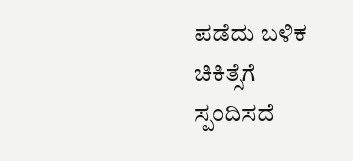ಪಡೆದು ಬಳಿಕ ಚಿಕಿತ್ಸೆಗೆ ಸ್ಪಂದಿಸದೆ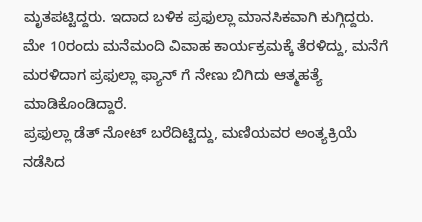ಮೃತಪಟ್ಟಿದ್ದರು. ಇದಾದ ಬಳಿಕ ಪ್ರಫುಲ್ಲಾ ಮಾನಸಿಕವಾಗಿ ಕುಗ್ಗಿದ್ದರು.
ಮೇ 10ರಂದು ಮನೆಮಂದಿ ವಿವಾಹ ಕಾರ್ಯಕ್ರಮಕ್ಕೆ ತೆರಳಿದ್ದು, ಮನೆಗೆ ಮರಳಿದಾಗ ಪ್ರಫುಲ್ಲಾ ಫ್ಯಾನ್ ಗೆ ನೇಣು ಬಿಗಿದು ಆತ್ಮಹತ್ಯೆ ಮಾಡಿಕೊಂಡಿದ್ದಾರೆ.
ಪ್ರಫುಲ್ಲಾ ಡೆತ್ ನೋಟ್ ಬರೆದಿಟ್ಟಿದ್ದು, ಮಣಿಯವರ ಅಂತ್ಯಕ್ರಿಯೆ ನಡೆಸಿದ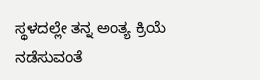ಸ್ಥಳದಲ್ಲೇ ತನ್ನ ಅಂತ್ಯ ಕ್ರಿಯೆ ನಡೆಸುವಂತೆ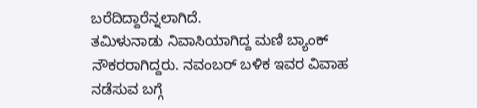ಬರೆದಿದ್ದಾರೆನ್ನಲಾಗಿದೆ.
ತಮಿಳುನಾಡು ನಿವಾಸಿಯಾಗಿದ್ದ ಮಣಿ ಬ್ಯಾಂಕ್ ನೌಕರರಾಗಿದ್ದರು. ನವಂಬರ್ ಬಳಿಕ ಇವರ ವಿವಾಹ ನಡೆಸುವ ಬಗ್ಗೆ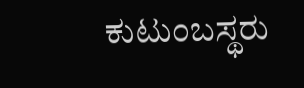ಕುಟುಂಬಸ್ಥರು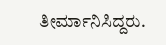ತೀರ್ಮಾನಿಸಿದ್ದರು.